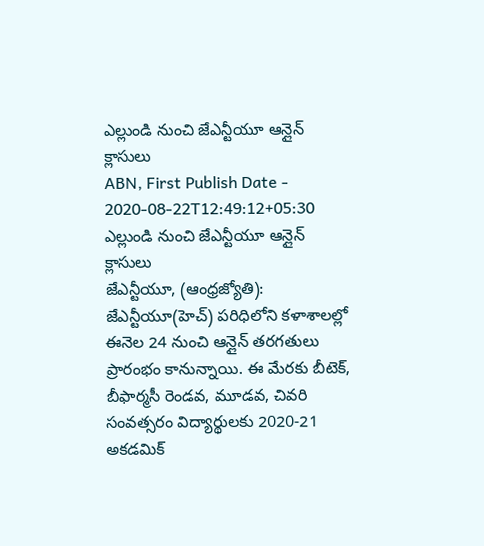ఎల్లుండి నుంచి జేఎన్టీయూ ఆన్లైన్ క్లాసులు
ABN, First Publish Date - 2020-08-22T12:49:12+05:30
ఎల్లుండి నుంచి జేఎన్టీయూ ఆన్లైన్ క్లాసులు
జేఎన్టీయూ, (ఆంధ్రజ్యోతి): జేఎన్టీయూ(హెచ్) పరిధిలోని కళాశాలల్లో ఈనెల 24 నుంచి ఆన్లైన్ తరగతులు ప్రారంభం కానున్నాయి. ఈ మేరకు బీటెక్, బీఫార్మసీ రెండవ, మూడవ, చివరి సంవత్సరం విద్యార్థులకు 2020-21 అకడమిక్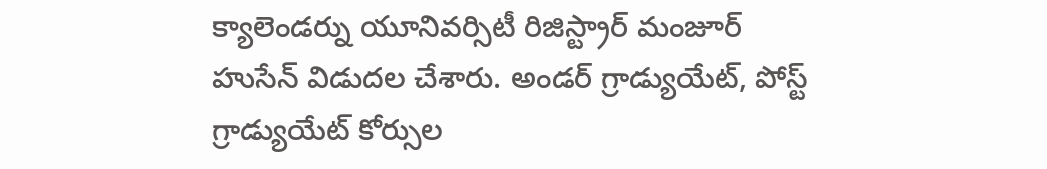క్యాలెండర్ను యూనివర్సిటీ రిజిస్ట్రార్ మంజూర్ హుసేన్ విడుదల చేశారు. అండర్ గ్రాడ్యుయేట్, పోస్ట్ గ్రాడ్యుయేట్ కోర్సుల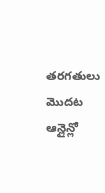తరగతులు మొదట ఆన్లైన్లో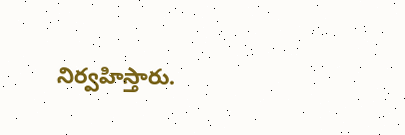నిర్వహిస్తారు.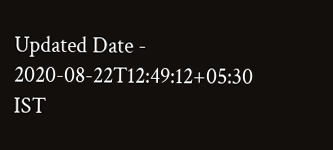Updated Date - 2020-08-22T12:49:12+05:30 IST